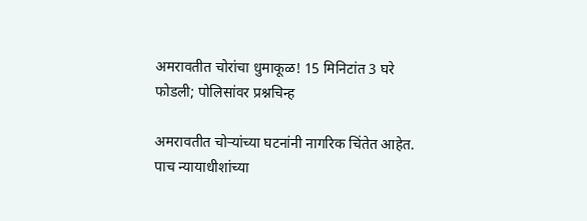अमरावतीत चोरांचा धुमाकूळ! 15 मिनिटांत 3 घरे फोडली; पोलिसांवर प्रश्नचिन्ह

अमरावतीत चोऱ्यांच्या घटनांनी नागरिक चिंतेत आहेत. पाच न्यायाधीशांच्या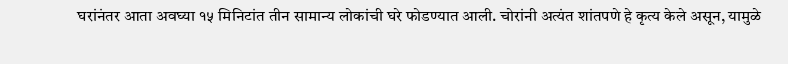घरांनंतर आता अवघ्या १५ मिनिटांत तीन सामान्य लोकांची घरे फोडण्यात आली. चोरांनी अत्यंत शांतपणे हे कृत्य केले असून, यामुळे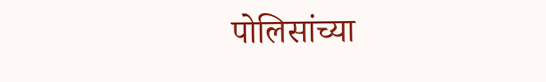पोलिसांच्या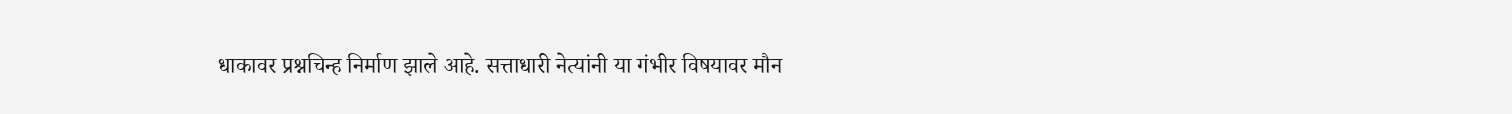धाकावर प्रश्नचिन्ह निर्माण झाले आहे. सत्ताधारी नेत्यांनी या गंभीर विषयावर मौन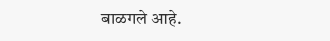बाळगले आहे.